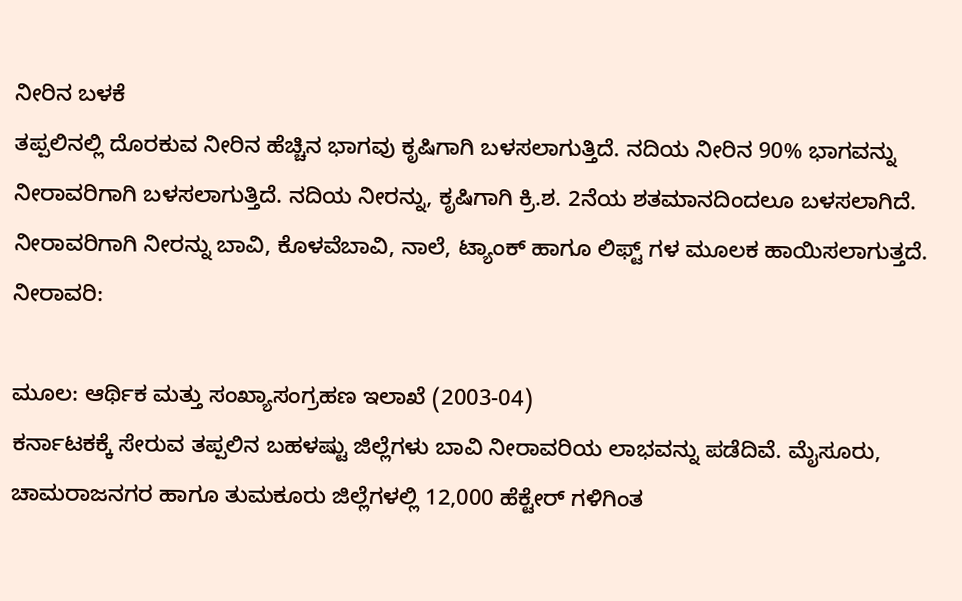ನೀರಿನ ಬಳಕೆ
ತಪ್ಪಲಿನಲ್ಲಿ ದೊರಕುವ ನೀರಿನ ಹೆಚ್ಚಿನ ಭಾಗವು ಕೃಷಿಗಾಗಿ ಬಳಸಲಾಗುತ್ತಿದೆ. ನದಿಯ ನೀರಿನ 90% ಭಾಗವನ್ನು ನೀರಾವರಿಗಾಗಿ ಬಳಸಲಾಗುತ್ತಿದೆ. ನದಿಯ ನೀರನ್ನು, ಕೃಷಿಗಾಗಿ ಕ್ರಿ.ಶ. 2ನೆಯ ಶತಮಾನದಿಂದಲೂ ಬಳಸಲಾಗಿದೆ. ನೀರಾವರಿಗಾಗಿ ನೀರನ್ನು ಬಾವಿ, ಕೊಳವೆಬಾವಿ, ನಾಲೆ, ಟ್ಯಾಂಕ್ ಹಾಗೂ ಲಿಫ್ಟ್ ಗಳ ಮೂಲಕ ಹಾಯಿಸಲಾಗುತ್ತದೆ.
ನೀರಾವರಿ:

ಮೂಲ: ಆರ್ಥಿಕ ಮತ್ತು ಸಂಖ್ಯಾಸಂಗ್ರಹಣ ಇಲಾಖೆ (2003-04)
ಕರ್ನಾಟಕಕ್ಕೆ ಸೇರುವ ತಪ್ಪಲಿನ ಬಹಳಷ್ಟು ಜಿಲ್ಲೆಗಳು ಬಾವಿ ನೀರಾವರಿಯ ಲಾಭವನ್ನು ಪಡೆದಿವೆ. ಮೈಸೂರು, ಚಾಮರಾಜನಗರ ಹಾಗೂ ತುಮಕೂರು ಜಿಲ್ಲೆಗಳಲ್ಲಿ 12,000 ಹೆಕ್ಟೇರ್ ಗಳಿಗಿಂತ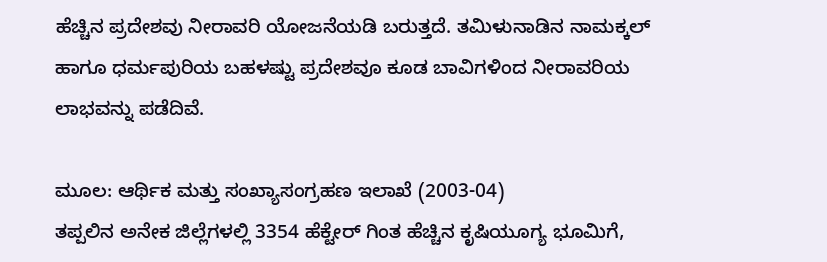ಹೆಚ್ಚಿನ ಪ್ರದೇಶವು ನೀರಾವರಿ ಯೋಜನೆಯಡಿ ಬರುತ್ತದೆ. ತಮಿಳುನಾಡಿನ ನಾಮಕ್ಕಲ್ ಹಾಗೂ ಧರ್ಮಪುರಿಯ ಬಹಳಷ್ಟು ಪ್ರದೇಶವೂ ಕೂಡ ಬಾವಿಗಳಿಂದ ನೀರಾವರಿಯ ಲಾಭವನ್ನು ಪಡೆದಿವೆ.

ಮೂಲ: ಆರ್ಥಿಕ ಮತ್ತು ಸಂಖ್ಯಾಸಂಗ್ರಹಣ ಇಲಾಖೆ (2003-04)
ತಪ್ಪಲಿನ ಅನೇಕ ಜಿಲ್ಲೆಗಳಲ್ಲಿ 3354 ಹೆಕ್ಟೇರ್ ಗಿಂತ ಹೆಚ್ಚಿನ ಕೃಷಿಯೂಗ್ಯ ಭೂಮಿಗೆ,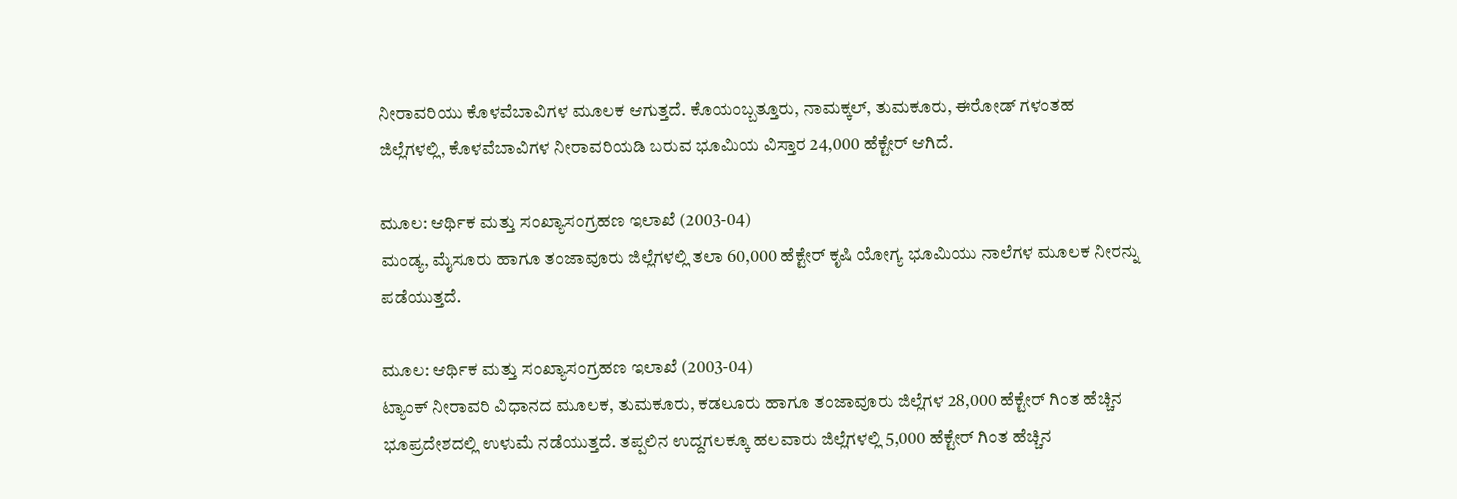ನೀರಾವರಿಯು ಕೊಳವೆಬಾವಿಗಳ ಮೂಲಕ ಆಗುತ್ತದೆ. ಕೊಯಂಬ್ಬತ್ತೂರು, ನಾಮಕ್ಕಲ್, ತುಮಕೂರು, ಈರೋಡ್ ಗಳಂತಹ ಜಿಲ್ಲೆಗಳಲ್ಲಿ, ಕೊಳವೆಬಾವಿಗಳ ನೀರಾವರಿಯಡಿ ಬರುವ ಭೂಮಿಯ ವಿಸ್ತಾರ 24,000 ಹೆಕ್ಟೇರ್ ಆಗಿದೆ.

ಮೂಲ: ಆರ್ಥಿಕ ಮತ್ತು ಸಂಖ್ಯಾಸಂಗ್ರಹಣ ಇಲಾಖೆ (2003-04)
ಮಂಡ್ಯ, ಮೈಸೂರು ಹಾಗೂ ತಂಜಾವೂರು ಜಿಲ್ಲೆಗಳಲ್ಲಿ ತಲಾ 60,000 ಹೆಕ್ಟೇರ್ ಕೃಷಿ ಯೋಗ್ಯ ಭೂಮಿಯು ನಾಲೆಗಳ ಮೂಲಕ ನೀರನ್ನು ಪಡೆಯುತ್ತದೆ.

ಮೂಲ: ಆರ್ಥಿಕ ಮತ್ತು ಸಂಖ್ಯಾಸಂಗ್ರಹಣ ಇಲಾಖೆ (2003-04)
ಟ್ಯಾಂಕ್ ನೀರಾವರಿ ವಿಧಾನದ ಮೂಲಕ, ತುಮಕೂರು, ಕಡಲೂರು ಹಾಗೂ ತಂಜಾವೂರು ಜಿಲ್ಲೆಗಳ 28,000 ಹೆಕ್ಟೇರ್ ಗಿಂತ ಹೆಚ್ಚಿನ ಭೂಪ್ರದೇಶದಲ್ಲಿ ಉಳುಮೆ ನಡೆಯುತ್ತದೆ. ತಪ್ಪಲಿನ ಉದ್ದಗಲಕ್ಕೂ ಹಲವಾರು ಜಿಲ್ಲೆಗಳಲ್ಲಿ 5,000 ಹೆಕ್ಟೇರ್ ಗಿಂತ ಹೆಚ್ಚಿನ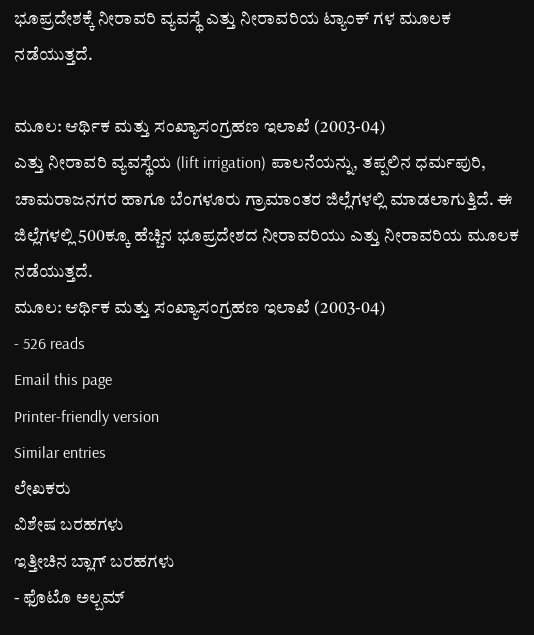ಭೂಪ್ರದೇಶಕ್ಕೆ ನೀರಾವರಿ ವ್ಯವಸ್ಥೆ ಎತ್ತು ನೀರಾವರಿಯ ಟ್ಯಾಂಕ್ ಗಳ ಮೂಲಕ ನಡೆಯುತ್ತದೆ.

ಮೂಲ: ಆರ್ಥಿಕ ಮತ್ತು ಸಂಖ್ಯಾಸಂಗ್ರಹಣ ಇಲಾಖೆ (2003-04)
ಎತ್ತು ನೀರಾವರಿ ವ್ಯವಸ್ಥೆಯ (lift irrigation) ಪಾಲನೆಯನ್ನು, ತಪ್ಪಲಿನ ಧರ್ಮಪುರಿ, ಚಾಮರಾಜನಗರ ಹಾಗೂ ಬೆಂಗಳೂರು ಗ್ರಾಮಾಂತರ ಜಿಲ್ಲೆಗಳಲ್ಲಿ ಮಾಡಲಾಗುತ್ತಿದೆ. ಈ ಜಿಲ್ಲೆಗಳಲ್ಲಿ 500ಕ್ಕೂ ಹೆಚ್ಚಿನ ಭೂಪ್ರದೇಶದ ನೀರಾವರಿಯು ಎತ್ತು ನೀರಾವರಿಯ ಮೂಲಕ ನಡೆಯುತ್ತದೆ.
ಮೂಲ: ಆರ್ಥಿಕ ಮತ್ತು ಸಂಖ್ಯಾಸಂಗ್ರಹಣ ಇಲಾಖೆ (2003-04)
- 526 reads
Email this page
Printer-friendly version
Similar entries
ಲೇಖಕರು
ವಿಶೇಷ ಬರಹಗಳು
ಇತ್ತೀಚಿನ ಬ್ಲಾಗ್ ಬರಹಗಳು
- ಫೊಟೊ ಅಲ್ಬಮ್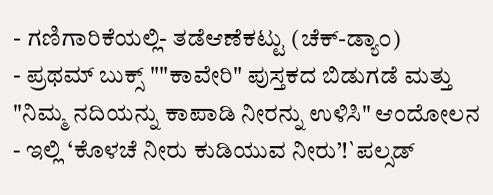- ಗಣಿಗಾರಿಕೆಯಲ್ಲಿ- ತಡೆಆಣೆಕಟ್ಟು (ಚೆಕ್-ಡ್ಯಾ೦)
- ಪ್ರಥಮ್ ಬುಕ್ಸ್ ""ಕಾವೇರಿ" ಪುಸ್ತಕದ ಬಿಡುಗಡೆ ಮತ್ತು "ನಿಮ್ಮ ನದಿಯನ್ನು ಕಾಪಾಡಿ ನೀರನ್ನು ಉಳಿಸಿ" ಆಂದೋಲನ
- ಇಲ್ಲಿ ‘ಕೊಳಚೆ ನೀರು ಕುಡಿಯುವ ನೀರು’!`ಪಲ್ಸಡ್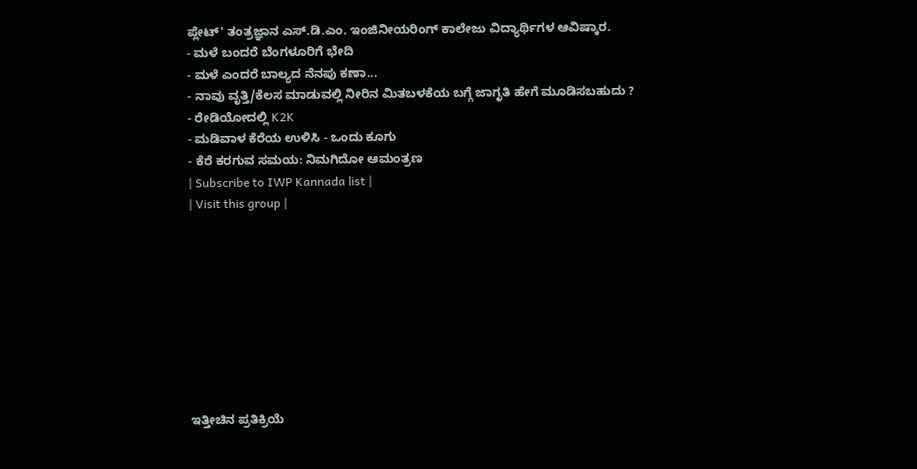ಪ್ಲೇಟ್' ತಂತ್ರಜ್ಞಾನ ಎಸ್.ಡಿ.ಎಂ. ಇಂಜಿನೀಯರಿಂಗ್ ಕಾಲೇಜು ವಿದ್ಯಾರ್ಥಿಗಳ ಆವಿಷ್ಕಾರ.
- ಮಳೆ ಬಂದರೆ ಬೆಂಗಳೂರಿಗೆ ಭೇದಿ
- ಮಳೆ ಎಂದರೆ ಬಾಲ್ಯದ ನೆನಪು ಕಣಾ...
- ನಾವು ವೃತ್ತಿ/ಕೆಲಸ ಮಾಡುವಲ್ಲಿ ನೀರಿನ ಮಿತಬಳಕೆಯ ಬಗ್ಗೆ ಜಾಗೃತಿ ಹೇಗೆ ಮೂಡಿಸಬಹುದು ?
- ರೇಡಿಯೋದಲ್ಲಿ K2K
- ಮಡಿವಾಳ ಕೆರೆಯ ಉಳಿಸಿ - ಒಂದು ಕೂಗು
- ಕೆರೆ ಕರಗುವ ಸಮಯ: ನಿಮಗಿದೋ ಆಮಂತ್ರಣ
| Subscribe to IWP Kannada list |
| Visit this group |









ಇತ್ತೀಚಿನ ಪ್ರತಿಕ್ರಿಯೆ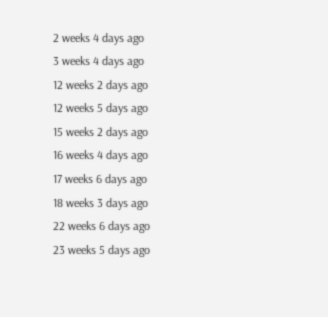2 weeks 4 days ago
3 weeks 4 days ago
12 weeks 2 days ago
12 weeks 5 days ago
15 weeks 2 days ago
16 weeks 4 days ago
17 weeks 6 days ago
18 weeks 3 days ago
22 weeks 6 days ago
23 weeks 5 days ago